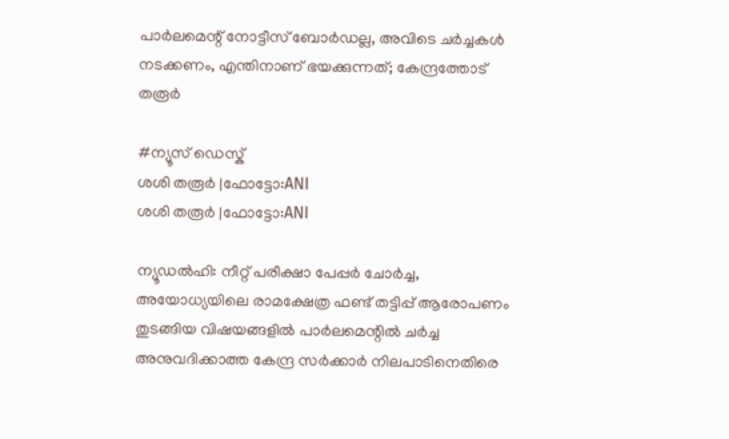പാർലമെന്റ് നോട്ടീസ് ബോർഡല്ല, അവിടെ ചർച്ചകൾ നടക്കണം, എന്തിനാണ് ഭയക്കുന്നത്; കേന്ദ്രത്തോട് തരൂർ

#ന്യൂസ് ഡെസ്ക്
ശശി തരൂര്‍ |ഫോട്ടോ:ANI
ശശി തരൂര്‍ |ഫോട്ടോ:ANI

ന്യൂഡൽഹി: നീറ്റ് പരീക്ഷാ പേപ്പർ ചോർച്ച, അയോധ്യയിലെ രാമക്ഷേത്ര ഫണ്ട് തട്ടിപ്പ് ആരോപണം തുടങ്ങിയ വിഷയങ്ങളിൽ പാർലമെന്റിൽ ചർച്ച അനുവദിക്കാത്ത കേന്ദ്ര സർക്കാർ നിലപാടിനെതിരെ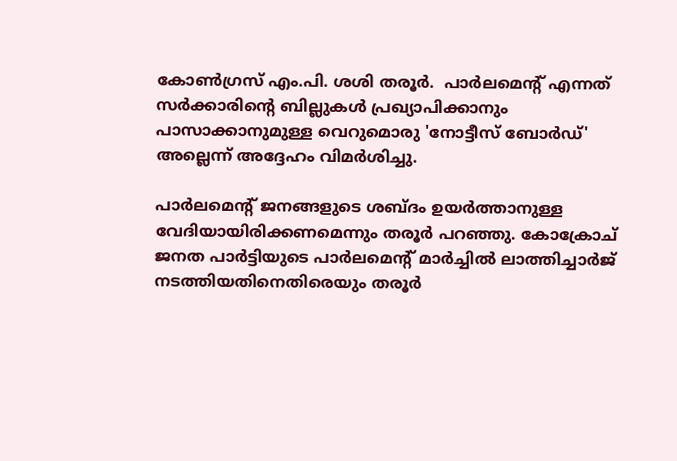കോൺഗ്രസ് എം.പി. ശശി തരൂർ.  പാർലമെന്റ് എന്നത് സർക്കാരിന്റെ ബില്ലുകൾ പ്രഖ്യാപിക്കാനും പാസാക്കാനുമുള്ള വെറുമൊരു 'നോട്ടീസ് ബോർഡ്' അല്ലെന്ന് അദ്ദേഹം വിമർശിച്ചു.

പാർലമെന്റ് ജനങ്ങളുടെ ശബ്ദം ഉയർത്താനുള്ള വേദിയായിരിക്കണമെന്നും തരൂർ പറഞ്ഞു. കോക്രോച് ജനത പാർട്ടിയുടെ പാർലമെന്റ് മാർച്ചിൽ ലാത്തിച്ചാർജ് നടത്തിയതിനെതിരെയും തരൂർ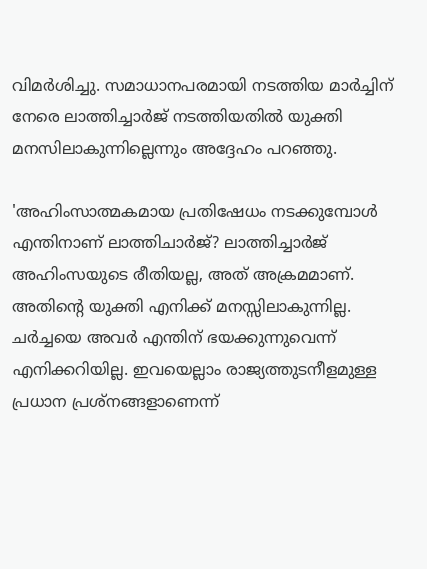വിമർശിച്ചു. സമാധാനപരമായി നടത്തിയ മാർച്ചിന് നേരെ ലാത്തിച്ചാർജ് നടത്തിയതിൽ യുക്തി മനസിലാകുന്നില്ലെന്നും അദ്ദേഹം പറഞ്ഞു.

'അഹിംസാത്മകമായ പ്രതിഷേധം നടക്കുമ്പോൾ എന്തിനാണ് ലാത്തിചാർജ്? ലാത്തിച്ചാർജ് അഹിംസയുടെ രീതിയല്ല, അത് അക്രമമാണ്. അതിന്റെ യുക്തി എനിക്ക് മനസ്സിലാകുന്നില്ല. ചർച്ചയെ അവർ എന്തിന് ഭയക്കുന്നുവെന്ന് എനിക്കറിയില്ല. ഇവയെല്ലാം രാജ്യത്തുടനീളമുള്ള പ്രധാന പ്രശ്‌നങ്ങളാണെന്ന്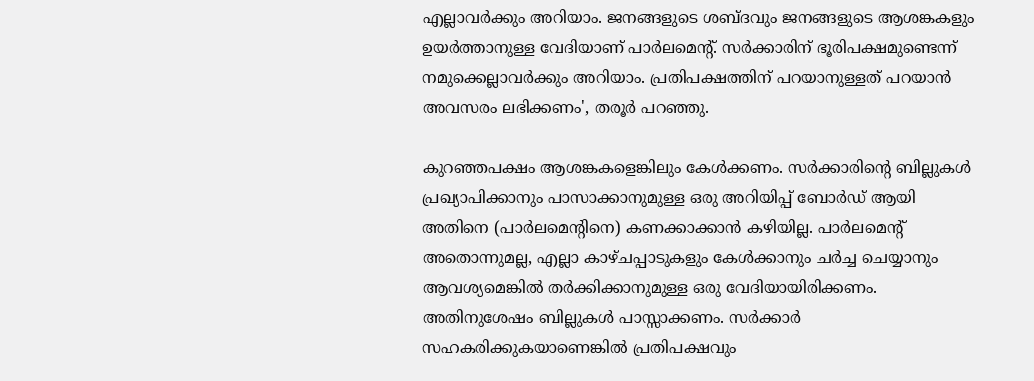എല്ലാവർക്കും അറിയാം. ജനങ്ങളുടെ ശബ്ദവും ജനങ്ങളുടെ ആശങ്കകളും ഉയർത്താനുള്ള വേദിയാണ് പാർലമെന്റ്. സർക്കാരിന് ഭൂരിപക്ഷമുണ്ടെന്ന് നമുക്കെല്ലാവർക്കും അറിയാം. പ്രതിപക്ഷത്തിന് പറയാനുള്ളത് പറയാൻ അവസരം ലഭിക്കണം', തരൂർ പറഞ്ഞു.

കുറഞ്ഞപക്ഷം ആശങ്കകളെങ്കിലും കേൾക്കണം. സർക്കാരിന്റെ ബില്ലുകൾ പ്രഖ്യാപിക്കാനും പാസാക്കാനുമുള്ള ഒരു അറിയിപ്പ് ബോർഡ് ആയി അതിനെ (പാർലമെന്റിനെ) കണക്കാക്കാൻ കഴിയില്ല. പാർലമെന്റ് അതൊന്നുമല്ല, എല്ലാ കാഴ്ചപ്പാടുകളും കേൾക്കാനും ചർച്ച ചെയ്യാനും  ആവശ്യമെങ്കിൽ തർക്കിക്കാനുമുള്ള ഒരു വേദിയായിരിക്കണം. അതിനുശേഷം ബില്ലുകൾ പാസ്സാക്കണം. സർക്കാർ സഹകരിക്കുകയാണെങ്കിൽ പ്രതിപക്ഷവും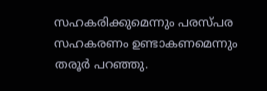സഹകരിക്കുമെന്നും പരസ്പര സഹകരണം ഉണ്ടാകണമെന്നും തരൂർ പറഞ്ഞു.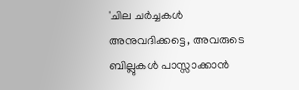'ചില ചർച്ചകൾ അനുവദിക്കട്ടെ, അവരുടെ ബില്ലുകൾ പാസ്സാക്കാൻ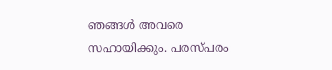ഞങ്ങൾ അവരെ സഹായിക്കും. പരസ്പരം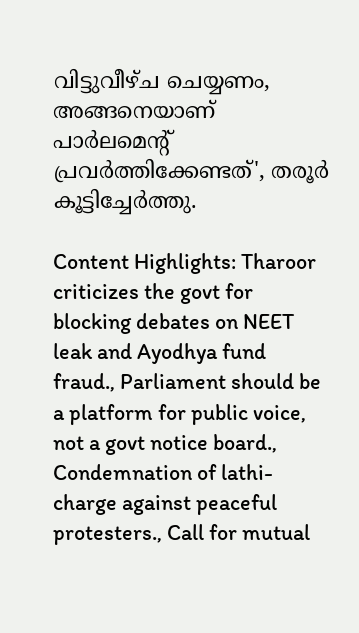വിട്ടുവീഴ്ച ചെയ്യണം, അങ്ങനെയാണ് പാർലമെന്റ് പ്രവർത്തിക്കേണ്ടത്', തരൂർ കൂട്ടിച്ചേർത്തു.

Content Highlights: Tharoor criticizes the govt for blocking debates on NEET leak and Ayodhya fund fraud., Parliament should be a platform for public voice, not a govt notice board., Condemnation of lathi-charge against peaceful protesters., Call for mutual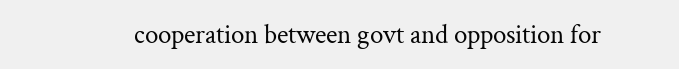cooperation between govt and opposition for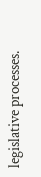legislative processes.